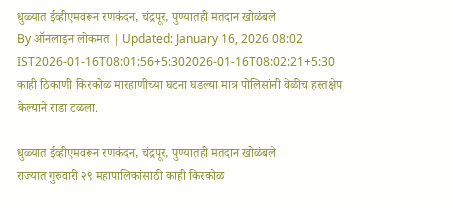धुळ्यात ईव्हीएमवरून रणकंदन, चंद्रपूर, पुण्यातही मतदान खोळंबले
By ऑनलाइन लोकमत | Updated: January 16, 2026 08:02 IST2026-01-16T08:01:56+5:302026-01-16T08:02:21+5:30
काही ठिकाणी किरकोळ मारहाणीच्या घटना घडल्या मात्र पोलिसांनी वेळीच हस्तक्षेप केल्याने राडा टळला.

धुळ्यात ईव्हीएमवरून रणकंदन, चंद्रपूर, पुण्यातही मतदान खोळंबले
राज्यात गुरुवारी २९ महापालिकांसाठी काही किरकोळ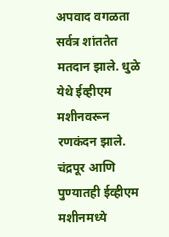अपवाद वगळता सर्वत्र शांततेत मतदान झाले. धुळे येथे ईव्हीएम मशीनवरून रणकंदन झाले. चंद्रपूर आणि पुण्यातही ईव्हीएम मशीनमध्ये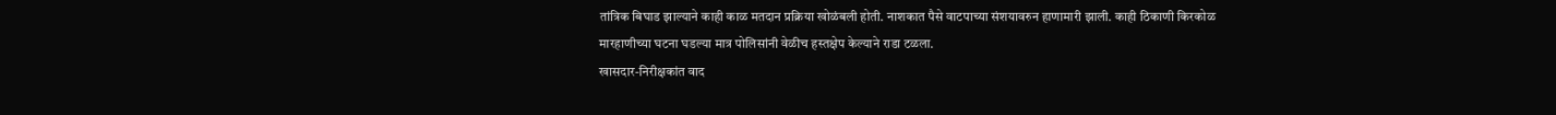तांत्रिक बिघाड झाल्याने काही काळ मतदान प्रक्रिया खोळंबली होती. नाशकात पैसे वाटपाच्या संशयावरुन हाणामारी झाली. काही ठिकाणी किरकोळ मारहाणीच्या घटना घडल्या मात्र पोलिसांनी वेळीच हस्तक्षेप केल्याने राडा टळला.
खासदार-निरीक्षकांत वाद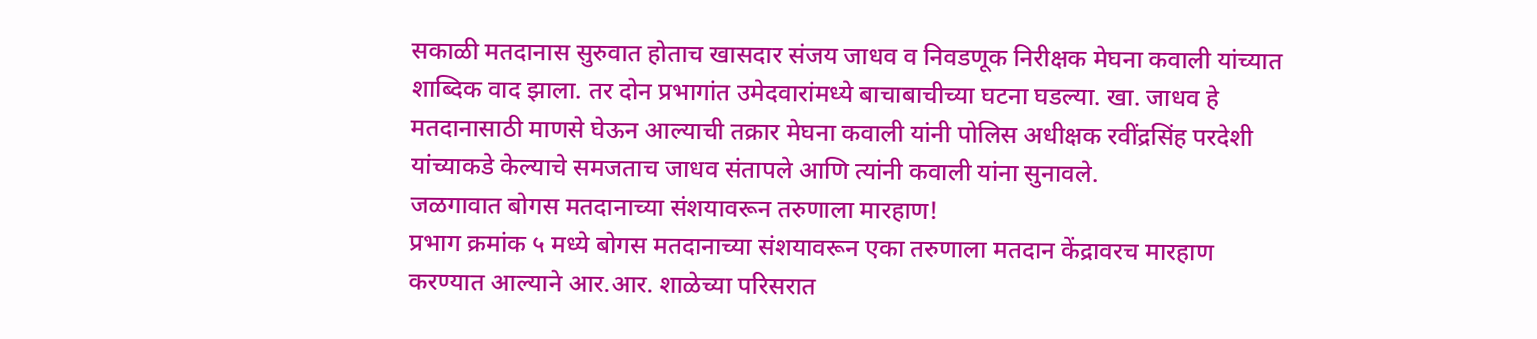सकाळी मतदानास सुरुवात होताच खासदार संजय जाधव व निवडणूक निरीक्षक मेघना कवाली यांच्यात शाब्दिक वाद झाला. तर दोन प्रभागांत उमेदवारांमध्ये बाचाबाचीच्या घटना घडल्या. खा. जाधव हे मतदानासाठी माणसे घेऊन आल्याची तक्रार मेघना कवाली यांनी पोलिस अधीक्षक रवींद्रसिंह परदेशी यांच्याकडे केल्याचे समजताच जाधव संतापले आणि त्यांनी कवाली यांना सुनावले.
जळगावात बोगस मतदानाच्या संशयावरून तरुणाला मारहाण!
प्रभाग क्रमांक ५ मध्ये बोगस मतदानाच्या संशयावरून एका तरुणाला मतदान केंद्रावरच मारहाण करण्यात आल्याने आर.आर. शाळेच्या परिसरात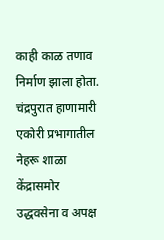काही काळ तणाव निर्माण झाला होता.
चंद्रपुरात हाणामारी
एकोरी प्रभागातील नेहरू शाळा केंद्रासमोर उद्धवसेना व अपक्ष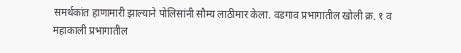समर्थकांत हाणामारी झाल्याने पोलिसांनी सौम्य लाठीमार केला. वडगाव प्रभागातील खोली क्र. १ व महाकाली प्रभागातील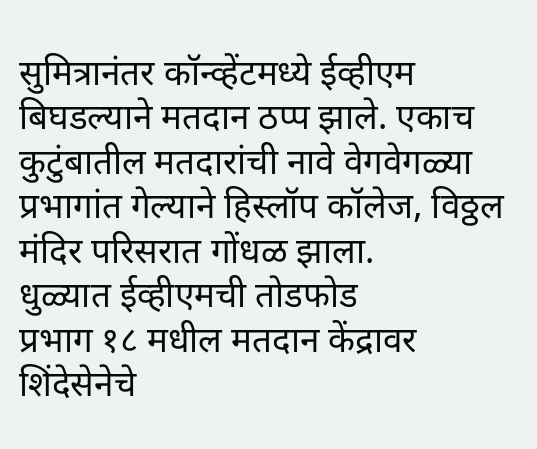सुमित्रानंतर कॉन्व्हेंटमध्ये ईव्हीएम बिघडल्याने मतदान ठप्प झाले. एकाच कुटुंबातील मतदारांची नावे वेगवेगळ्या प्रभागांत गेल्याने हिस्लॉप कॉलेज, विठ्ठल मंदिर परिसरात गोंधळ झाला.
धुळ्यात ईव्हीएमची तोडफोड
प्रभाग १८ मधील मतदान केंद्रावर शिंदेसेनेचे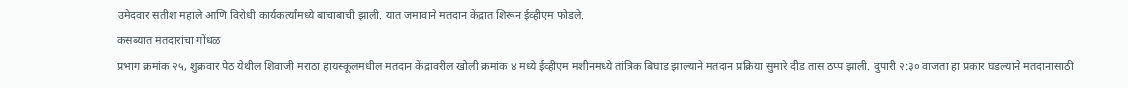उमेदवार सतीश महाले आणि विरोधी कार्यकर्त्यांमध्ये बाचाबाची झाली. यात जमावाने मतदान केंद्रात शिरून ईव्हीएम फोडले.
कसब्यात मतदारांचा गोंधळ
प्रभाग क्रमांक २५, शुक्रवार पेठ येथील शिवाजी मराठा हायस्कूलमधील मतदान केंद्रावरील खोली क्रमांक ४ मध्ये ईव्हीएम मशीनमध्ये तांत्रिक बिघाड झाल्याने मतदान प्रक्रिया सुमारे दीड तास ठप्प झाली. दुपारी २:३० वाजता हा प्रकार घडल्याने मतदानासाठी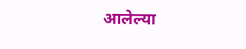आलेल्या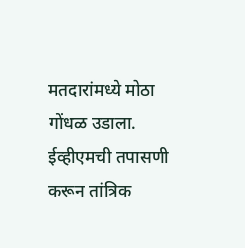मतदारांमध्ये मोठा गोंधळ उडाला. ईव्हीएमची तपासणी करून तांत्रिक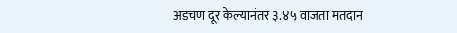अडचण दूर केल्यानंतर ३.४५ वाजता मतदान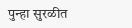पुन्हा सुरळीत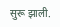सुरू झाली.